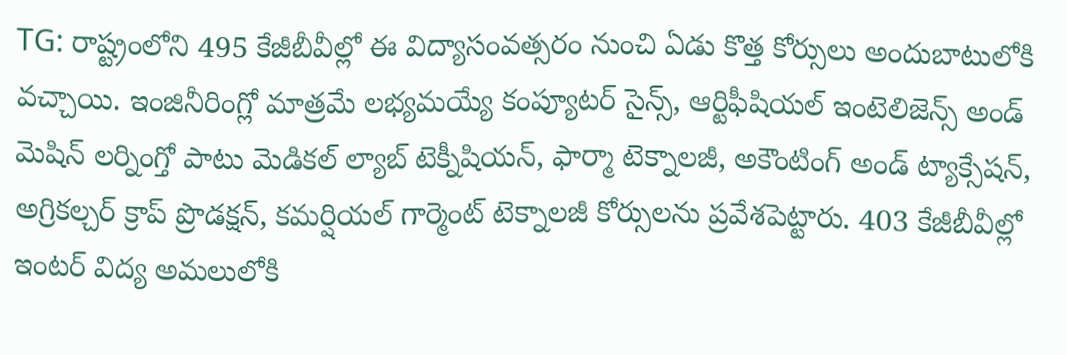TG: రాష్ట్రంలోని 495 కేజీబీవీల్లో ఈ విద్యాసంవత్సరం నుంచి ఏడు కొత్త కోర్సులు అందుబాటులోకి వచ్చాయి. ఇంజినీరింగ్లో మాత్రమే లభ్యమయ్యే కంప్యూటర్ సైన్స్, ఆర్టిఫీషియల్ ఇంటెలిజెన్స్ అండ్ మెషిన్ లర్నింగ్తో పాటు మెడికల్ ల్యాబ్ టెక్నీషియన్, ఫార్మా టెక్నాలజీ, అకౌంటింగ్ అండ్ ట్యాక్సేషన్, అగ్రికల్చర్ క్రాప్ ప్రొడక్షన్, కమర్షియల్ గార్మెంట్ టెక్నాలజీ కోర్సులను ప్రవేశపెట్టారు. 403 కేజీబీవీల్లో ఇంటర్ విద్య అమలులోకి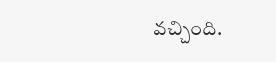వచ్చింది.